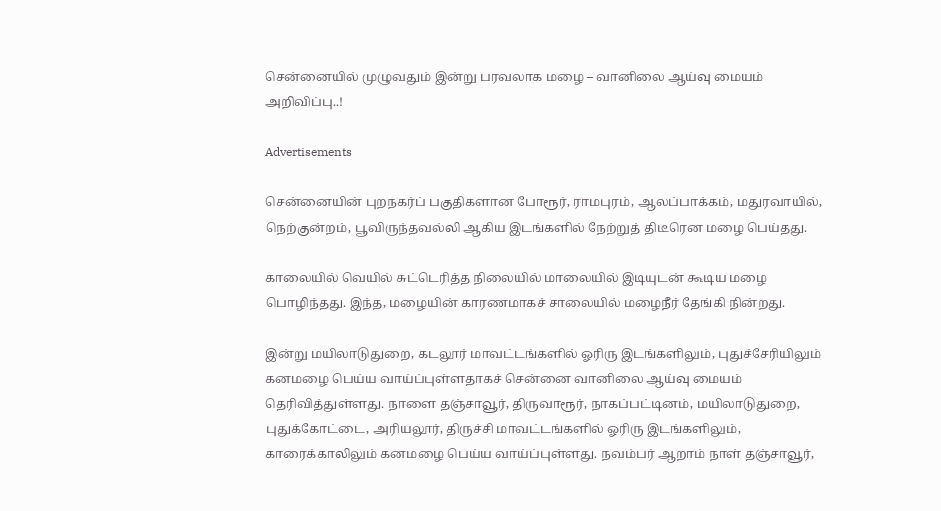சென்னையில் முழுவதும் இன்று பரவலாக மழை – வானிலை ஆய்வு மையம் அறிவிப்பு..!

Advertisements

சென்னையின் புறநகர்ப் பகுதிகளான போரூர், ராமபுரம், ஆலப்பாக்கம், மதுரவாயில், நெற்குன்றம், பூவிருந்தவல்லி ஆகிய இடங்களில் நேற்றுத் திடீரென மழை பெய்தது.

காலையில் வெயில் சுட்டெரித்த நிலையில் மாலையில் இடியுடன் கூடிய மழை பொழிந்தது. இந்த, மழையின் காரணமாகச் சாலையில் மழைநீர் தேங்கி நின்றது.

இன்று மயிலாடுதுறை, கடலூர் மாவட்டங்களில் ஓரிரு இடங்களிலும், புதுச்சேரியிலும் கனமழை பெய்ய வாய்ப்புள்ளதாகச் சென்னை வானிலை ஆய்வு மையம் தெரிவித்துள்ளது. நாளை தஞ்சாவூர், திருவாரூர், நாகப்பட்டினம், மயிலாடுதுறை, புதுக்கோட்டை, அரியலூர், திருச்சி மாவட்டங்களில் ஓரிரு இடங்களிலும், காரைக்காலிலும் கனமழை பெய்ய வாய்ப்புள்ளது. நவம்பர் ஆறாம் நாள் தஞ்சாவூர்,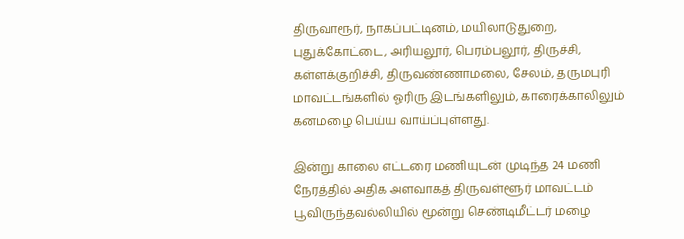திருவாரூர், நாகப்பட்டினம், மயிலாடுதுறை, புதுக்கோட்டை, அரியலூர், பெரம்பலூர், திருச்சி, கள்ளக்குறிச்சி, திருவண்ணாமலை, சேலம், தருமபுரி மாவட்டங்களில் ஓரிரு இடங்களிலும், காரைக்காலிலும் கனமழை பெய்ய வாய்ப்புள்ளது.

இன்று காலை எட்டரை மணியுடன் முடிந்த 24 மணி நேரத்தில் அதிக அளவாகத் திருவள்ளூர் மாவட்டம் பூவிருந்தவல்லியில் மூன்று செண்டிமீட்டர் மழை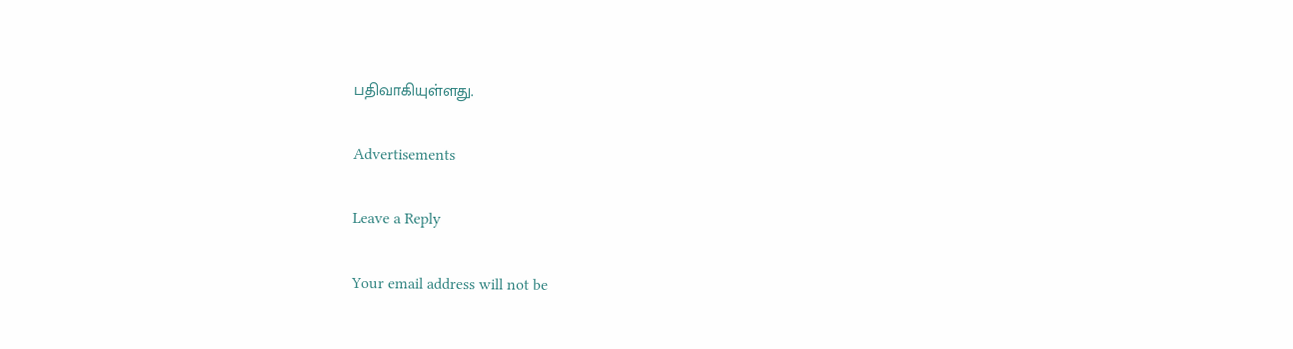பதிவாகியுள்ளது.

Advertisements

Leave a Reply

Your email address will not be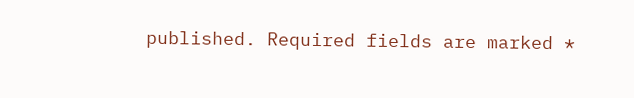published. Required fields are marked *